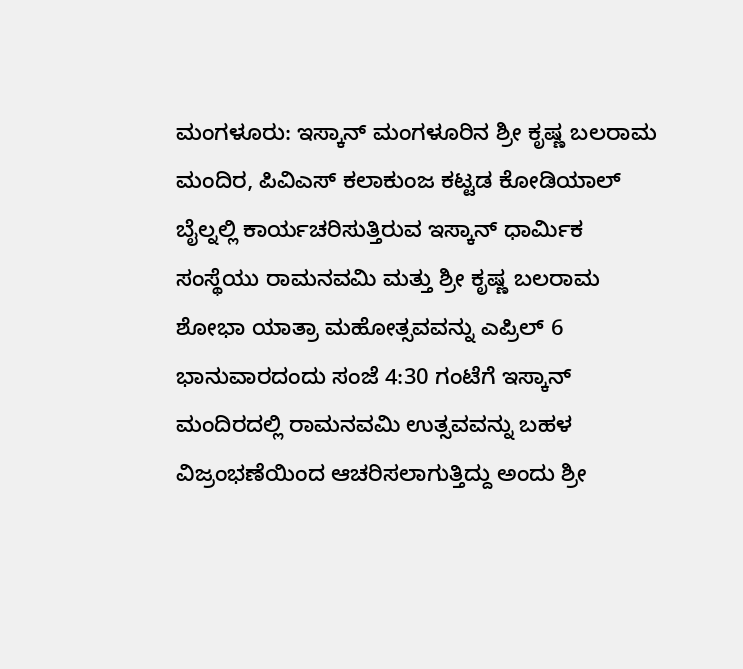ಮಂಗಳೂರು: ಇಸ್ಕಾನ್ ಮಂಗಳೂರಿನ ಶ್ರೀ ಕೃಷ್ಣ ಬಲರಾಮ ಮಂದಿರ, ಪಿವಿಎಸ್ ಕಲಾಕುಂಜ ಕಟ್ಟಡ ಕೋಡಿಯಾಲ್ ಬೈಲ್ನಲ್ಲಿ ಕಾರ್ಯಚರಿಸುತ್ತಿರುವ ಇಸ್ಕಾನ್ ಧಾರ್ಮಿಕ ಸಂಸ್ಥೆಯು ರಾಮನವಮಿ ಮತ್ತು ಶ್ರೀ ಕೃಷ್ಣ ಬಲರಾಮ ಶೋಭಾ ಯಾತ್ರಾ ಮಹೋತ್ಸವವನ್ನು ಎಪ್ರಿಲ್ 6 ಭಾನುವಾರದಂದು ಸಂಜೆ 4:30 ಗಂಟೆಗೆ ಇಸ್ಕಾನ್ ಮಂದಿರದಲ್ಲಿ ರಾಮನವಮಿ ಉತ್ಸವವನ್ನು ಬಹಳ ವಿಜ್ರಂಭಣೆಯಿಂದ ಆಚರಿಸಲಾಗುತ್ತಿದ್ದು ಅಂದು ಶ್ರೀ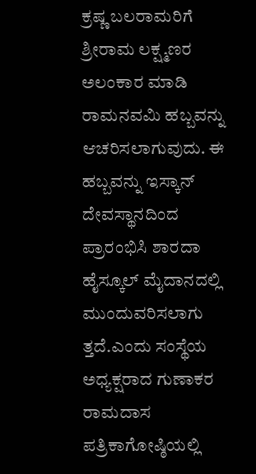ಕ್ರಷ್ಣ ಬಲರಾಮರಿಗೆ ಶ್ರೀರಾಮ ಲಕ್ಷ್ಮಣರ ಅಲಂಕಾರ ಮಾಡಿ ರಾಮನವಮಿ ಹಬ್ಬವನ್ನು ಆಚರಿಸಲಾಗುವುದು. ಈ ಹಬ್ಬವನ್ನು ಇಸ್ಕಾನ್ ದೇವಸ್ಥಾನದಿಂದ ಪ್ರಾರಂಭಿಸಿ ಶಾರದಾ ಹೈಸ್ಕೂಲ್ ಮೈದಾನದಲ್ಲಿ ಮುಂದುವರಿಸಲಾಗು ತ್ತದೆ.ಎಂದು ಸಂಸ್ಥೆಯ ಅಧ್ಯಕ್ಷರಾದ ಗುಣಾಕರ ರಾಮದಾಸ ಪತ್ರಿಕಾಗೋಷ್ಠಿಯಲ್ಲಿ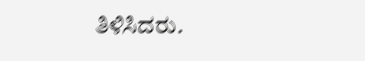ತಿಳಿಸಿದರು.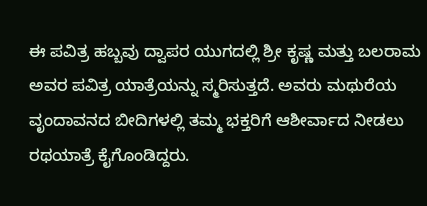ಈ ಪವಿತ್ರ ಹಬ್ಬವು ದ್ವಾಪರ ಯುಗದಲ್ಲಿ ಶ್ರೀ ಕೃಷ್ಣ ಮತ್ತು ಬಲರಾಮ ಅವರ ಪವಿತ್ರ ಯಾತ್ರೆಯನ್ನು ಸ್ಮರಿಸುತ್ತದೆ. ಅವರು ಮಥುರೆಯ ವೃಂದಾವನದ ಬೀದಿಗಳಲ್ಲಿ ತಮ್ಮ ಭಕ್ತರಿಗೆ ಆಶೀರ್ವಾದ ನೀಡಲು ರಥಯಾತ್ರೆ ಕೈಗೊಂಡಿದ್ದರು.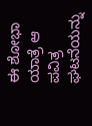ಈ ಶೋಭಾ ಯಾತ್ರೆ ಆ ಪವಿತ್ರ ಘಟನೆಯನ್ನು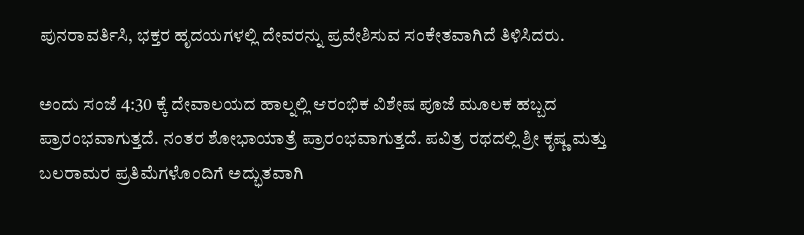ಪುನರಾವರ್ತಿಸಿ, ಭಕ್ತರ ಹೃದಯಗಳಲ್ಲಿ ದೇವರನ್ನು ಪ್ರವೇಶಿಸುವ ಸಂಕೇತವಾಗಿದೆ ತಿಳಿಸಿದರು.

ಅಂದು ಸಂಜೆ 4:30 ಕ್ಕೆ ದೇವಾಲಯದ ಹಾಲ್ನಲ್ಲಿ ಆರಂಭಿಕ ವಿಶೇಷ ಪೂಜೆ ಮೂಲಕ ಹಬ್ಬದ ಪ್ರಾರಂಭವಾಗುತ್ತದೆ. ನಂತರ ಶೋಭಾಯಾತ್ರೆ ಪ್ರಾರಂಭವಾಗುತ್ತದೆ. ಪವಿತ್ರ ರಥದಲ್ಲಿ ಶ್ರೀ ಕೃಷ್ಣ ಮತ್ತು ಬಲರಾಮರ ಪ್ರತಿಮೆಗಳೊಂದಿಗೆ ಅದ್ಭುತವಾಗಿ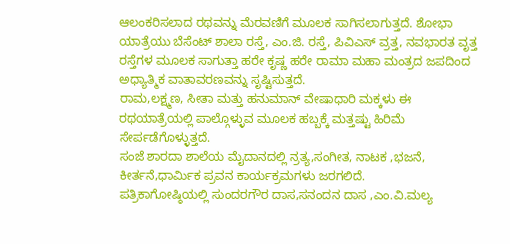ಆಲಂಕರಿಸಲಾದ ರಥವನ್ನು ಮೆರವಣಿಗೆ ಮೂಲಕ ಸಾಗಿಸಲಾಗುತ್ತದೆ. ಶೋಭಾ ಯಾತ್ರೆಯು ಬೆಸೆಂಟ್ ಶಾಲಾ ರಸ್ತೆ, ಎಂ.ಜಿ. ರಸ್ತೆ, ಪಿವಿಎಸ್ ವ್ರತ್ತ, ನವಭಾರತ ವೃತ್ತ ರಸ್ತೆಗಳ ಮೂಲಕ ಸಾಗುತ್ತಾ ಹರೇ ಕೃಷ್ಣ ಹರೇ ರಾಮಾ ಮಹಾ ಮಂತ್ರದ ಜಪದಿಂದ ಅಧ್ಯಾತ್ಮಿಕ ವಾತಾವರಣವನ್ನು ಸೃಷ್ಟಿಸುತ್ತದೆ.
ರಾಮ,ಲಕ್ಷ್ಮಣ, ಸೀತಾ ಮತ್ತು ಹನುಮಾನ್ ವೇಷಾಧಾರಿ ಮಕ್ಕಳು ಈ ರಥಯಾತ್ರೆಯಲ್ಲಿ ಪಾಲ್ಗೊಳ್ಳುವ ಮೂಲಕ ಹಬ್ಬಕ್ಕೆ ಮತ್ತಷ್ಟು ಹಿರಿಮೆ ಸೇರ್ಪಡೆಗೊಳ್ಳುತ್ತದೆ.
ಸಂಜೆ ಶಾರದಾ ಶಾಲೆಯ ಮೈದಾನದಲ್ಲಿ ನ್ರತ್ಯ,ಸಂಗೀತ, ನಾಟಕ ,ಭಜನೆ, ಕೀರ್ತನೆ,ಧಾರ್ಮಿಕ ಪ್ರವನ ಕಾರ್ಯಕ್ರಮಗಳು ಜರಗಲಿದೆ.
ಪತ್ರಿಕಾಗೋಷ್ಠಿಯಲ್ಲಿ ಸುಂದರಗೌರ ದಾಸ,ಸನಂದನ ದಾಸ ,ಎಂ.ವಿ.ಮಲ್ಯ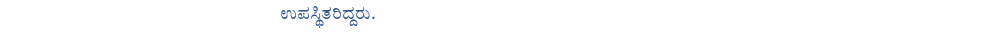ಉಪಸ್ಥಿತರಿದ್ದರು.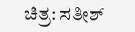ಚಿತ್ರ: ಸತೀಶ್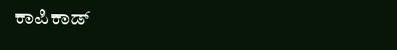ಕಾಪಿಕಾಡ್